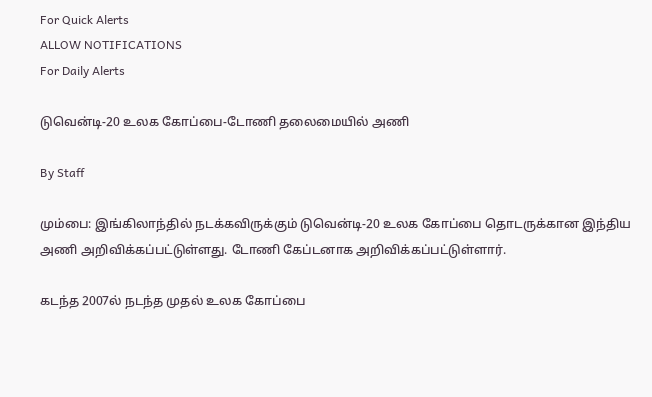For Quick Alerts
ALLOW NOTIFICATIONS
For Daily Alerts

டுவென்டி-20 உலக கோப்பை-டோணி தலைமையில் அணி

By Staff

மும்பை: இங்கிலாந்தில் நடக்கவிருக்கும் டுவென்டி-20 உலக கோப்பை தொடருக்கான இந்திய அணி அறிவிக்கப்பட்டுள்ளது. டோணி கேப்டனாக அறிவிக்கப்பட்டுள்ளார்.

கடந்த 2007ல் நடந்த முதல் உலக கோப்பை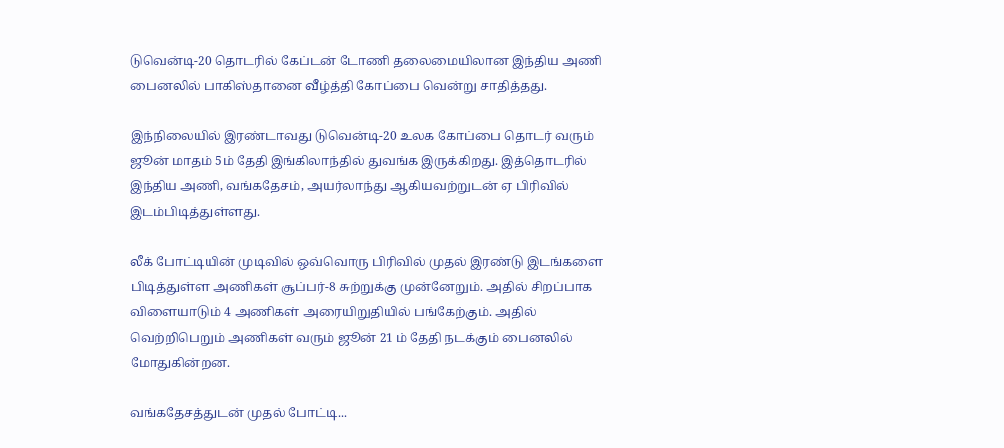டுவென்டி-20 தொடரில் கேப்டன் டோணி தலைமையிலான இந்திய அணி பைனலில் பாகிஸ்தானை வீழ்த்தி கோப்பை வென்று சாதித்தது.

இந்நிலையில் இரண்டாவது டுவென்டி-20 உலக கோப்பை தொடர் வரும் ஜூன் மாதம் 5ம் தேதி இங்கிலாந்தில் துவங்க இருக்கிறது. இத்தொடரில் இந்திய அணி, வங்கதேசம், அயர்லாந்து ஆகியவற்றுடன் ஏ பிரிவில் இடம்பிடித்துள்ளது.

லீக் போட்டியின் முடிவில் ஒவ்வொரு பிரிவில் முதல் இரண்டு இடங்களை பிடித்துள்ள அணிகள் சூப்பர்-8 சுற்றுக்கு முன்னேறும். அதில் சிறப்பாக விளையாடும் 4 அணிகள் அரையிறுதியில் பங்கேற்கும். அதில் வெற்றிபெறும் அணிகள் வரும் ஜூன் 21 ம் தேதி நடக்கும் பைனலில் மோதுகின்றன.

வங்கதேசத்துடன் முதல் போட்டி...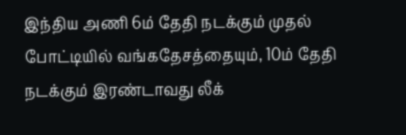இந்திய அணி 6ம் தேதி நடக்கும் முதல் போட்டியில் வங்கதேசத்தையும், 10ம் தேதி நடக்கும் இரண்டாவது லீக்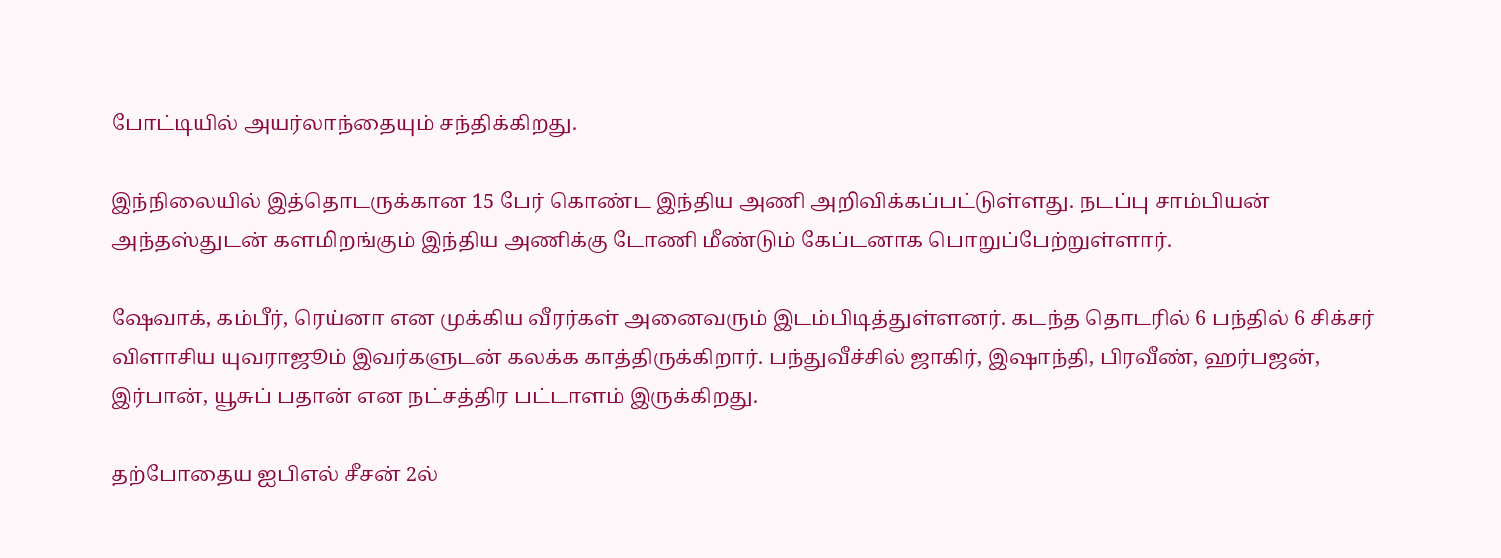போட்டியில் அயர்லாந்தையும் சந்திக்கிறது.

இந்நிலையில் இத்தொடருக்கான 15 பேர் கொண்ட இந்திய அணி அறிவிக்கப்பட்டுள்ளது. நடப்பு சாம்பியன் அந்தஸ்துடன் களமிறங்கும் இந்திய அணிக்கு டோணி மீண்டும் கேப்டனாக பொறுப்பேற்றுள்ளார்.

ஷேவாக், கம்பீர், ரெய்னா என முக்கிய வீரர்கள் அனைவரும் இடம்பிடித்துள்ளனர். கடந்த தொடரில் 6 பந்தில் 6 சிக்சர் விளாசிய யுவராஜூம் இவர்களுடன் கலக்க காத்திருக்கிறார். பந்துவீச்சில் ஜாகிர், இஷாந்தி, பிரவீண், ஹர்பஜன், இர்பான், யூசுப் பதான் என நட்சத்திர பட்டாளம் இருக்கிறது.

தற்போதைய ஐபிஎல் சீசன் 2ல்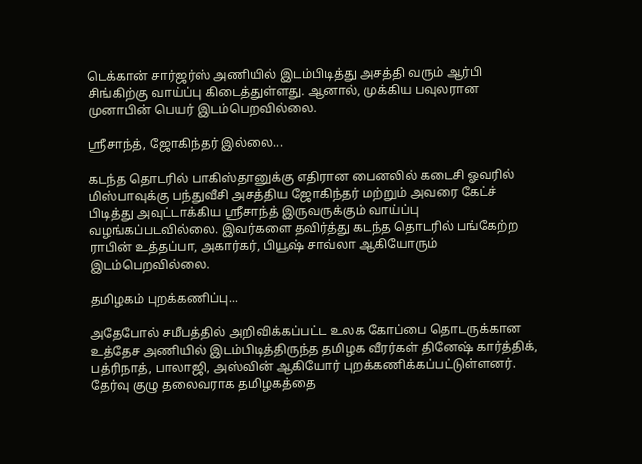டெக்கான் சார்ஜர்ஸ் அணியில் இடம்பிடித்து அசத்தி வரும் ஆர்பி சிங்கிற்கு வாய்ப்பு கிடைத்துள்ளது. ஆனால், முக்கிய பவுலரான முனாபின் பெயர் இடம்பெறவில்லை.

ஸ்ரீசாந்த், ஜோகிந்தர் இல்லை...

கடந்த தொடரில் பாகிஸ்தானுக்கு எதிரான பைனலில் கடைசி ஓவரில் மிஸ்பாவுக்கு பந்துவீசி அசத்திய ஜோகிந்தர் மற்றும் அவரை கேட்ச் பிடித்து அவுட்டாக்கிய ஸ்ரீசாந்த் இருவருக்கும் வாய்ப்பு வழங்கப்படவில்லை. இவர்களை தவிர்த்து கடந்த தொடரில் பங்கேற்ற ராபின் உத்தப்பா, அகார்கர், பியூஷ் சாவ்லா ஆகியோரும் இடம்பெறவில்லை.

தமிழகம் புறக்கணிப்பு...

அதேபோல் சமீபத்தில் அறிவிக்கப்பட்ட உலக கோப்பை தொடருக்கான உத்தேச அணியில் இடம்பிடித்திருந்த தமிழக வீரர்கள் தினேஷ் கார்த்திக், பத்ரிநாத், பாலாஜி, அஸ்வின் ஆகியோர் புறக்கணிக்கப்பட்டுள்ளனர். தேர்வு குழு தலைவராக தமிழகத்தை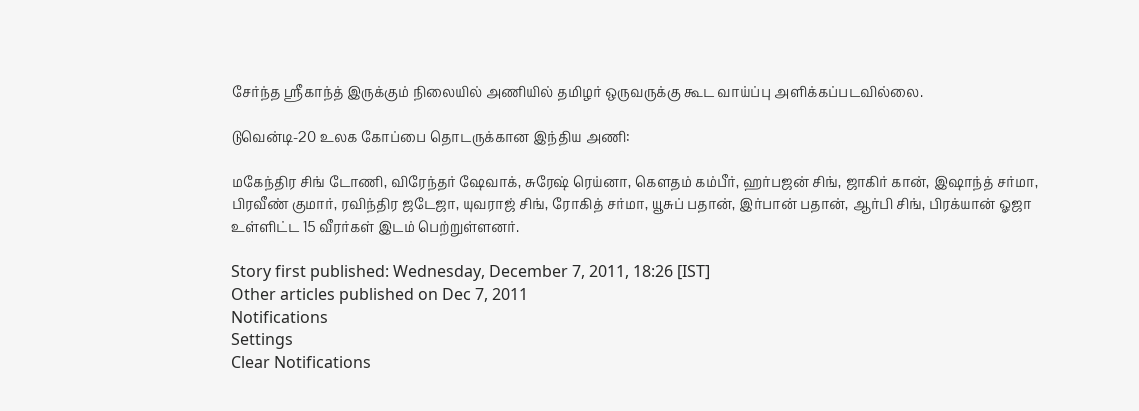சேர்ந்த ஸ்ரீகாந்த் இருக்கும் நிலையில் அணியில் தமிழர் ஒருவருக்கு கூட வாய்ப்பு அளிக்கப்படவில்லை.

டுவென்டி-20 உலக கோப்பை தொடருக்கான இந்திய அணி:

மகேந்திர சிங் டோணி, விரேந்தர் ஷேவாக், சுரேஷ் ரெய்னா, கெளதம் கம்பீர், ஹர்பஜன் சிங், ஜாகிர் கான், இஷாந்த் சர்மா, பிரவீண் குமார், ரவிந்திர ஜடேஜா, யுவராஜ் சிங், ரோகித் சர்மா, யூசுப் பதான், இர்பான் பதான், ஆர்பி சிங், பிரக்யான் ஓஜா உள்ளிட்ட 15 வீரர்கள் இடம் பெற்றுள்ளனர்.

Story first published: Wednesday, December 7, 2011, 18:26 [IST]
Other articles published on Dec 7, 2011
Notifications
Settings
Clear Notifications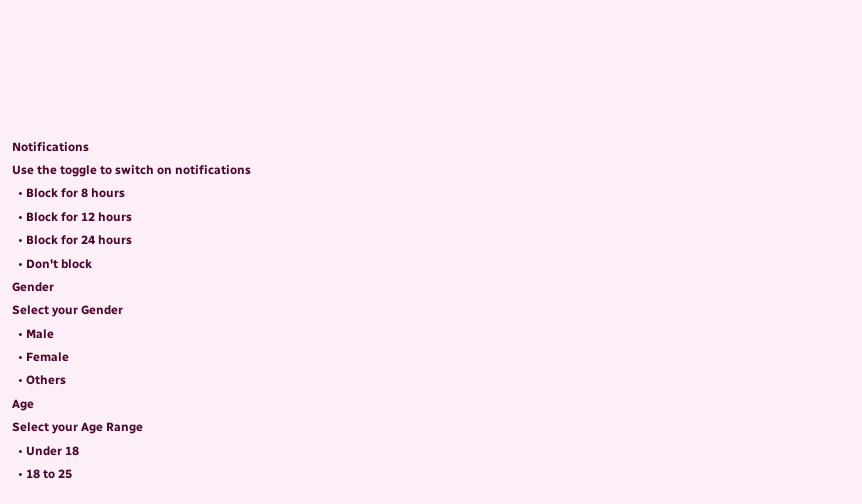Notifications
Use the toggle to switch on notifications
  • Block for 8 hours
  • Block for 12 hours
  • Block for 24 hours
  • Don't block
Gender
Select your Gender
  • Male
  • Female
  • Others
Age
Select your Age Range
  • Under 18
  • 18 to 25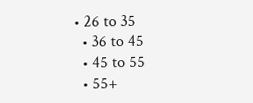• 26 to 35
  • 36 to 45
  • 45 to 55
  • 55+